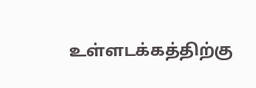உள்ளடக்கத்திற்கு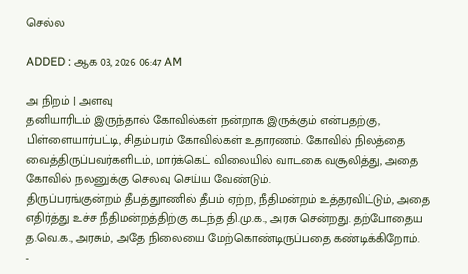செல்ல

ADDED : ஆக 03, 2026 06:47 AM

அ நிறம் | அளவு
தனியாரிடம் இருந்தால் கோவில்கள் நன்றாக இருக்கும் என்பதற்கு, பிள்ளையார்பட்டி, சிதம்பரம் கோவில்கள் உதாரணம். கோவில் நிலத்தை வைத்திருப்பவர்களிடம், மார்க்கெட் விலையில் வாடகை வசூலித்து, அதை கோவில் நலனுக்கு செலவு செய்ய வேண்டும்.
திருப்பரங்குன்றம் தீபத்துாணில் தீபம் ஏற்ற, நீதிமன்றம் உத்தரவிட்டும், அதை எதிர்த்து உச்ச நீதிமன்றத்திற்கு கடந்த தி.மு.க., அரசு சென்றது. தற்போதைய த.வெ.க., அரசும், அதே நிலையை மேற்கொண்டிருப்பதை கண்டிக்கிறோம்.
-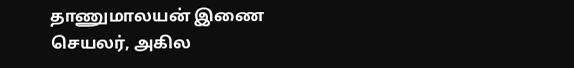தாணுமாலயன் இணை செயலர், அகில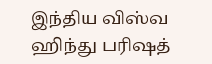இந்திய விஸ்வ ஹிந்து பரிஷத்